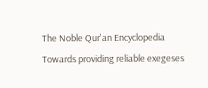The Noble Qur'an Encyclopedia
Towards providing reliable exegeses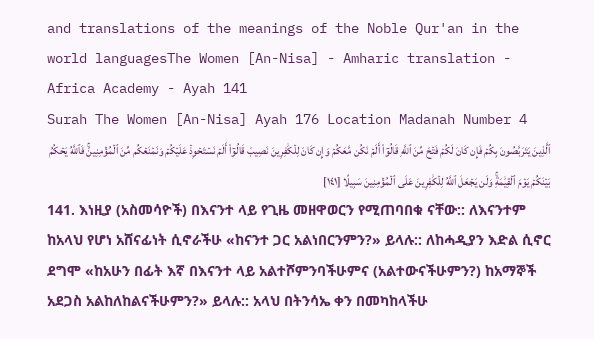and translations of the meanings of the Noble Qur'an in the world languagesThe Women [An-Nisa] - Amharic translation - Africa Academy - Ayah 141
Surah The Women [An-Nisa] Ayah 176 Location Madanah Number 4
ٱلَّذِينَ يَتَرَبَّصُونَ بِكُمۡ فَإِن كَانَ لَكُمۡ فَتۡحٞ مِّنَ ٱللَّهِ قَالُوٓاْ أَلَمۡ نَكُن مَّعَكُمۡ وَإِن كَانَ لِلۡكَٰفِرِينَ نَصِيبٞ قَالُوٓاْ أَلَمۡ نَسۡتَحۡوِذۡ عَلَيۡكُمۡ وَنَمۡنَعۡكُم مِّنَ ٱلۡمُؤۡمِنِينَۚ فَٱللَّهُ يَحۡكُمُ بَيۡنَكُمۡ يَوۡمَ ٱلۡقِيَٰمَةِۚ وَلَن يَجۡعَلَ ٱللَّهُ لِلۡكَٰفِرِينَ عَلَى ٱلۡمُؤۡمِنِينَ سَبِيلًا [١٤١]
141. እነዚያ (አስመሳዮች) በእናንተ ላይ የጊዜ መዘዋወርን የሚጠባበቁ ናቸው:: ለእናንተም ከአላህ የሆነ አሸናፊነት ሲኖራችሁ «ከናንተ ጋር አልነበርንምን?» ይላሉ:: ለከሓዲያን እድል ሲኖር ደግሞ «ከአሁን በፊት እኛ በእናንተ ላይ አልተሾምንባችሁምና (አልተውናችሁምን?) ከአማኞች አደጋስ አልከለከልናችሁምን?» ይላሉ:: አላህ በትንሳኤ ቀን በመካከላችሁ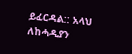ይፈርዳል:: አላህ ለከሓዲያን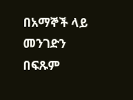በአማኞች ላይ መንገድን በፍጹም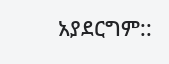አያደርግም::